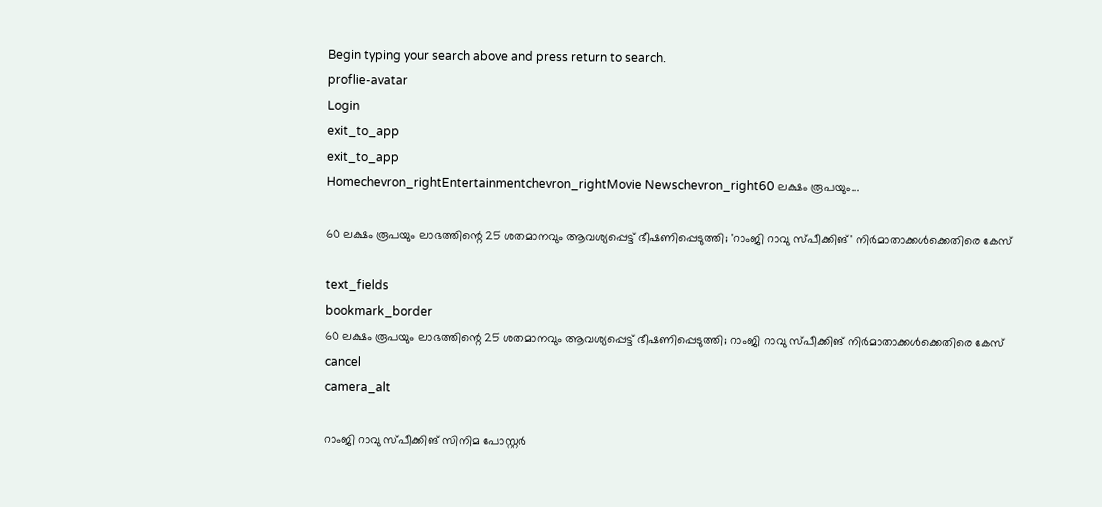Begin typing your search above and press return to search.
proflie-avatar
Login
exit_to_app
exit_to_app
Homechevron_rightEntertainmentchevron_rightMovie Newschevron_right60 ലക്ഷം രൂപയും...

60 ലക്ഷം രൂപയും ലാഭത്തിന്റെ 25 ശതമാനവും ആവശ്യപ്പെട്ട് ഭീഷണിപ്പെടുത്തി; 'റാംജി റാവു സ്പീക്കിങ്' നിർമാതാക്കൾക്കെതിരെ കേസ്

text_fields
bookmark_border
60 ലക്ഷം രൂപയും ലാഭത്തിന്റെ 25 ശതമാനവും ആവശ്യപ്പെട്ട് ഭീഷണിപ്പെടുത്തി; റാംജി റാവു സ്പീക്കിങ് നിർമാതാക്കൾക്കെതിരെ കേസ്
cancel
camera_alt

റാംജി റാവു സ്പീക്കിങ് സിനിമ പോസ്റ്റർ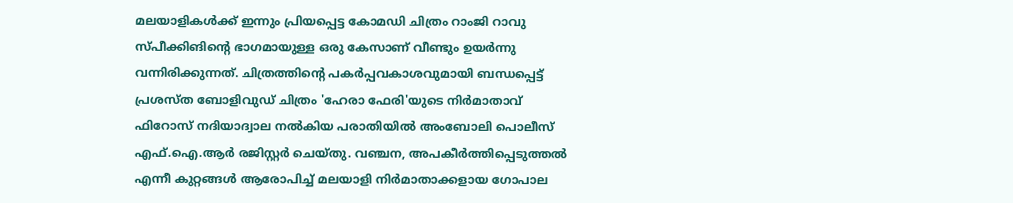മലയാളികൾക്ക് ഇന്നും പ്രിയപ്പെട്ട കോമഡി ചിത്രം റാംജി റാവു സ്പീക്കിങിന്‍റെ ഭാഗമായുള്ള ഒരു കേസാണ് വീണ്ടും ഉയർന്നു വന്നിരിക്കുന്നത്. ചിത്രത്തിന്‍റെ പകർപ്പവകാശവുമായി ബന്ധപ്പെട്ട് പ്രശസ്ത ബോളിവുഡ് ചിത്രം 'ഹേരാ ഫേരി'യുടെ നിർമാതാവ് ഫിറോസ് നദിയാദ്വാല നൽകിയ പരാതിയിൽ അംബോലി പൊലീസ് എഫ്.ഐ.ആർ രജിസ്റ്റർ ചെയ്തു. വഞ്ചന, അപകീർത്തിപ്പെടുത്തൽ എന്നീ കുറ്റങ്ങൾ ആരോപിച്ച് മലയാളി നിർമാതാക്കളായ ഗോപാല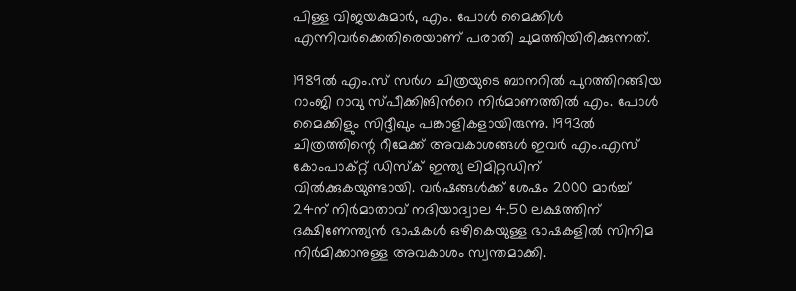പിള്ള വിജയകുമാർ, എം. പോൾ മൈക്കിൾ എന്നിവർക്കെതിരെയാണ് പരാതി ചുമത്തിയിരിക്കുന്നത്.

1989ൽ എം.സ് സർഗ ചിത്രയുടെ ബാനറിൽ പുറത്തിറങ്ങിയ റാംജി റാവു സ്പീക്കിങിന്‍റെ നിർമാണത്തിൽ എം. പോൾ മൈക്കിളും സിദ്ദീഖും പങ്കാളികളായിരുന്നു. 1993ൽ ചിത്രത്തിന്റെ റീമേക്ക് അവകാശങ്ങൾ ഇവർ എം.എസ് കോംപാക്റ്റ് ഡിസ്ക് ഇന്ത്യ ലിമിറ്റഡിന് വിൽക്കുകയുണ്ടായി. വർഷങ്ങൾക്ക് ശേഷം 2000 മാർച്ച് 24ന് നിർമാതാവ് നദിയാദ്വാല 4.50 ലക്ഷത്തിന് ദക്ഷിണേന്ത്യൻ ഭാഷകൾ ഒഴികെയുള്ള ഭാഷകളിൽ സിനിമ നിർമിക്കാനുള്ള അവകാശം സ്വന്തമാക്കി.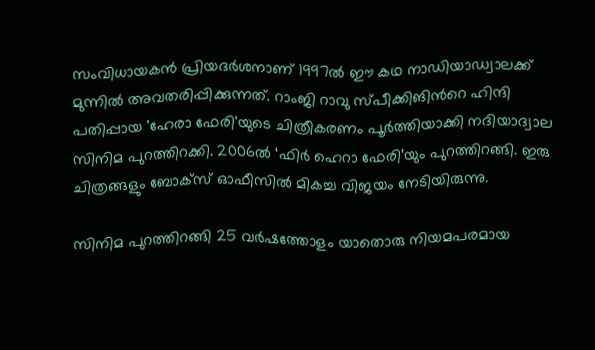സംവിധായകൻ പ്രിയദർശനാണ് 1997ൽ ഈ കഥ നാഡിയാഡ്വാലക്ക് മുന്നിൽ അവതരിപ്പിക്കുന്നത്. റാംജി റാവു സ്പീക്കിങിന്‍റെ ഹിന്ദി പതിപ്പായ 'ഹേരാ ഫേരി'യുടെ ചിത്രീകരണം പൂർത്തിയാക്കി നദിയാദ്വാല സിനിമ പുറത്തിറക്കി. 2006ൽ ‘ഫിർ ഹെറാ ഫേരി’യും പുറത്തിറങ്ങി. ഇരു ചിത്രങ്ങളും ബോക്സ് ഓഫീസിൽ മികച്ച വിജയം നേടിയിരുന്നു.

സിനിമ പുറത്തിറങ്ങി 25 വർഷത്തോളം യാതൊരു നിയമപരമായ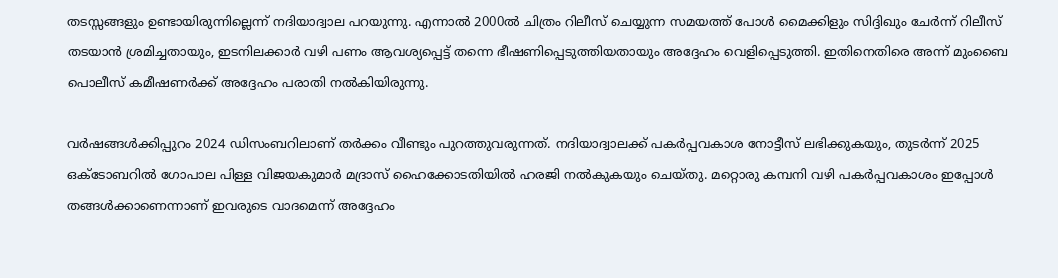തടസ്സങ്ങളും ഉണ്ടായിരുന്നില്ലെന്ന് നദിയാദ്വാല പറയുന്നു. എന്നാൽ 2000ൽ ചിത്രം റിലീസ് ചെയ്യുന്ന സമയത്ത് പോൾ മൈക്കിളും സിദ്ദിഖും ചേർന്ന് റിലീസ് തടയാൻ ശ്രമിച്ചതായും, ഇടനിലക്കാർ വഴി പണം ആവശ്യപ്പെട്ട് തന്നെ ഭീഷണിപ്പെടുത്തിയതായും അദ്ദേഹം വെളിപ്പെടുത്തി. ഇതിനെതിരെ അന്ന് മുംബൈ പൊലീസ് കമീഷണർക്ക് അദ്ദേഹം പരാതി നൽകിയിരുന്നു.

വർഷങ്ങൾക്കിപ്പുറം 2024 ഡിസംബറിലാണ് തർക്കം വീണ്ടും പുറത്തുവരുന്നത്. നദിയാദ്വാലക്ക് പകർപ്പവകാശ നോട്ടീസ് ലഭിക്കുകയും, തുടർന്ന് 2025 ഒക്ടോബറിൽ ഗോപാല പിള്ള വിജയകുമാർ മദ്രാസ് ഹൈക്കോടതിയിൽ ഹരജി നൽകുകയും ചെയ്തു. മറ്റൊരു കമ്പനി വഴി പകർപ്പവകാശം ഇപ്പോൾ തങ്ങൾക്കാണെന്നാണ് ഇവരുടെ വാദമെന്ന് അദ്ദേഹം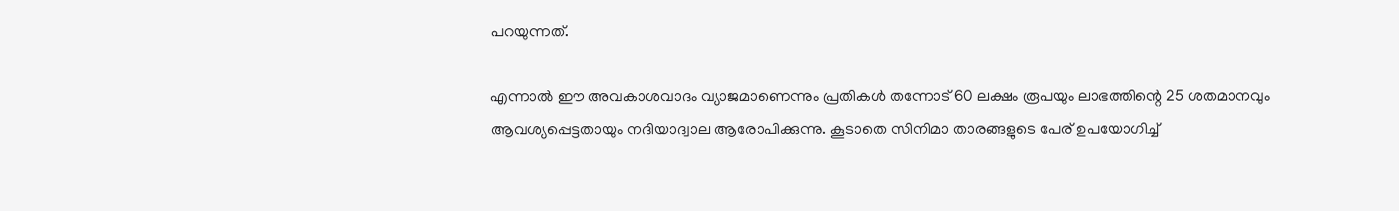പറയുന്നത്.

എന്നാൽ ഈ അവകാശവാദം വ്യാജമാണെന്നും പ്രതികൾ തന്നോട് 60 ലക്ഷം രൂപയും ലാഭത്തിന്റെ 25 ശതമാനവും ആവശ്യപ്പെട്ടതായും നദിയാദ്വാല ആരോപിക്കുന്നു. കൂടാതെ സിനിമാ താരങ്ങളുടെ പേര് ഉപയോഗിച്ച്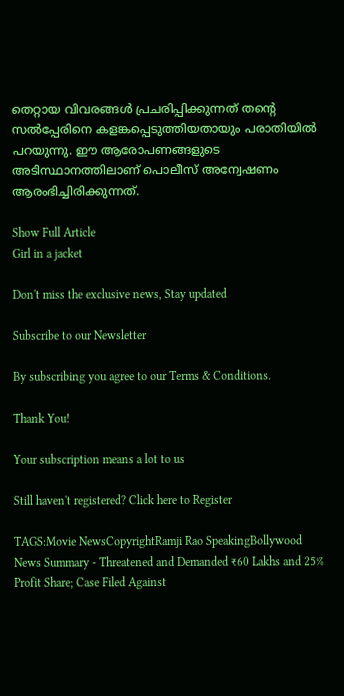തെറ്റായ വിവരങ്ങൾ പ്രചരിപ്പിക്കുന്നത് തന്റെ സൽപ്പേരിനെ കളങ്കപ്പെടുത്തിയതായും പരാതിയിൽ പറയുന്നു. ഈ ആരോപണങ്ങളുടെ അടിസ്ഥാനത്തിലാണ് പൊലീസ് അന്വേഷണം ആരംഭിച്ചിരിക്കുന്നത്.

Show Full Article
Girl in a jacket

Don't miss the exclusive news, Stay updated

Subscribe to our Newsletter

By subscribing you agree to our Terms & Conditions.

Thank You!

Your subscription means a lot to us

Still haven't registered? Click here to Register

TAGS:Movie NewsCopyrightRamji Rao SpeakingBollywood
News Summary - Threatened and Demanded ₹60 Lakhs and 25% Profit Share; Case Filed Against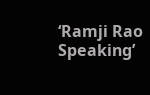‘Ramji Rao Speaking’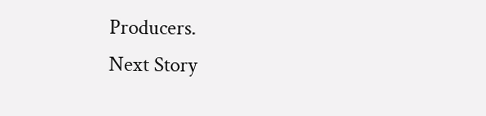Producers.
Next Story